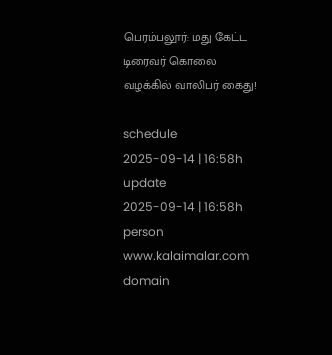பெரம்பலூர்: மது கேட்ட டிரைவர் கொலை வழக்கில் வாலிபர் கைது!

schedule
2025-09-14 | 16:58h
update
2025-09-14 | 16:58h
person
www.kalaimalar.com
domain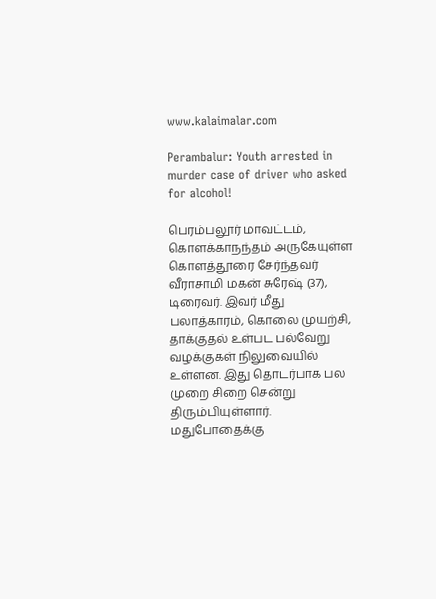www.kalaimalar.com

Perambalur: Youth arrested in murder case of driver who asked for alcohol!

பெரம்பலூர் மாவட்டம், கொளக்காநந்தம் அருகேயுள்ள கொளத்தூரை சேர்ந்தவர் வீராசாமி மகன் சுரேஷ் (37), டிரைவர். இவர் மீது பலாத்காரம், கொலை முயற்சி, தாக்குதல் உள்பட பல்வேறு வழக்குகள் நிலுவையில் உள்ளன. இது தொடர்பாக பல முறை சிறை சென்று திரும்பியுள்ளார். மதுபோதைக்கு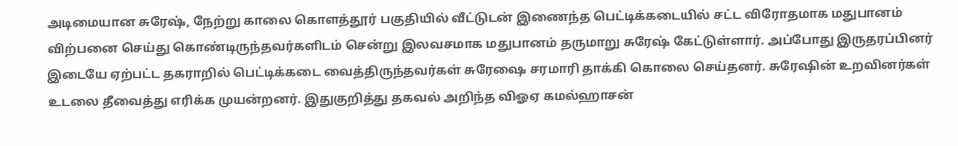அடிமையான சுரேஷ், நேற்று காலை கொளத்தூர் பகுதியில் வீட்டுடன் இணைந்த பெட்டிக்கடையில் சட்ட விரோதமாக மதுபானம் விற்பனை செய்து கொண்டிருந்தவர்களிடம் சென்று இலவசமாக மதுபானம் தருமாறு சுரேஷ் கேட்டுள்ளார். அப்போது இருதரப்பினர் இடையே ஏற்பட்ட தகராறில் பெட்டிக்கடை வைத்திருந்தவர்கள் சுரேஷை சரமாரி தாக்கி கொலை செய்தனர். சுரேஷின் உறவினர்கள் உடலை தீவைத்து எரிக்க முயன்றனர். இதுகுறித்து தகவல் அறிந்த விஓஏ கமல்ஹாசன்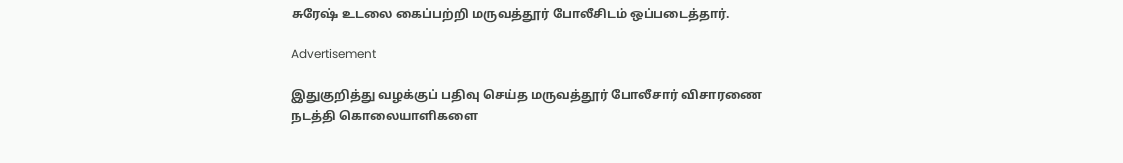சுரேஷ் உடலை கைப்பற்றி மருவத்தூர் போலீசிடம் ஒப்படைத்தார்.

Advertisement

இதுகுறித்து வழக்குப் பதிவு செய்த மருவத்தூர் போலீசார் விசாரணை நடத்தி கொலையாளிகளை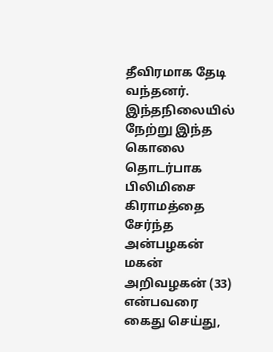தீவிரமாக தேடி வந்தனர். இந்தநிலையில் நேற்று இந்த கொலை தொடர்பாக பிலிமிசை கிராமத்தை சேர்ந்த அன்பழகன் மகன் அறிவழகன் (33) என்பவரை கைது செய்து,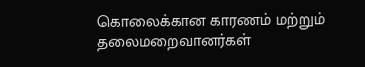கொலைக்கான காரணம் மற்றும் தலைமறைவானர்கள்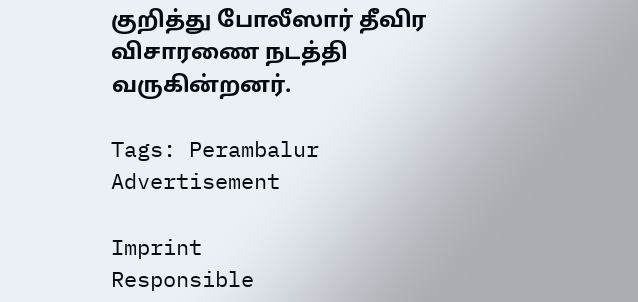குறித்து போலீஸார் தீவிர விசாரணை நடத்தி வருகின்றனர்.

Tags: Perambalur
Advertisement

Imprint
Responsible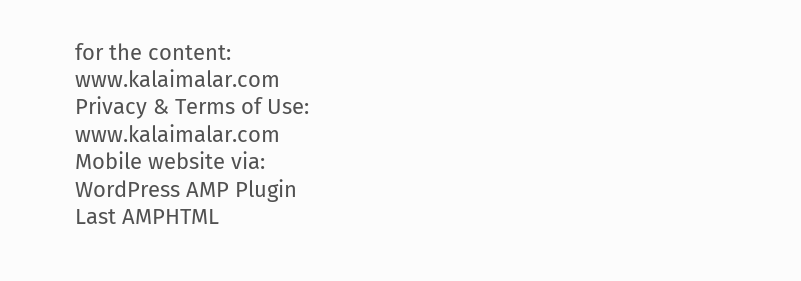for the content:
www.kalaimalar.com
Privacy & Terms of Use:
www.kalaimalar.com
Mobile website via:
WordPress AMP Plugin
Last AMPHTML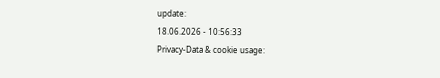update:
18.06.2026 - 10:56:33
Privacy-Data & cookie usage: